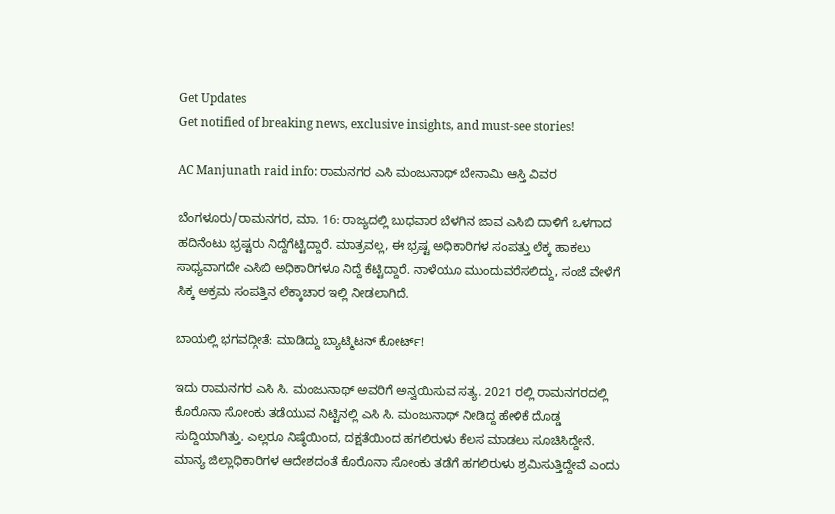Get Updates
Get notified of breaking news, exclusive insights, and must-see stories!

AC Manjunath raid info: ರಾಮನಗರ ಎಸಿ ಮಂಜುನಾಥ್ ಬೇನಾಮಿ ಆಸ್ತಿ ವಿವರ

ಬೆಂಗಳೂರು/ರಾಮನಗರ, ಮಾ. 16: ರಾಜ್ಯದಲ್ಲಿ ಬುಧವಾರ ಬೆಳಗಿನ ಜಾವ ಎಸಿಬಿ ದಾಳಿಗೆ ಒಳಗಾದ ಹದಿನೆಂಟು ಭ್ರಷ್ಟರು ನಿದ್ದೆಗೆಟ್ಟಿದ್ದಾರೆ. ಮಾತ್ರವಲ್ಲ, ಈ ಭ್ರಷ್ಟ ಅಧಿಕಾರಿಗಳ ಸಂಪತ್ತು ಲೆಕ್ಕ ಹಾಕಲು ಸಾಧ್ಯವಾಗದೇ ಎಸಿಬಿ ಅಧಿಕಾರಿಗಳೂ ನಿದ್ದೆ ಕೆಟ್ಟಿದ್ದಾರೆ. ನಾಳೆಯೂ ಮುಂದುವರೆಸಲಿದ್ದು, ಸಂಜೆ ವೇಳೆಗೆ ಸಿಕ್ಕ ಅಕ್ರಮ ಸಂಪತ್ತಿನ ಲೆಕ್ಕಾಚಾರ ಇಲ್ಲಿ ನೀಡಲಾಗಿದೆ.

ಬಾಯಲ್ಲಿ ಭಗವದ್ಗೀತೆ: ಮಾಡಿದ್ದು ಬ್ಯಾಟ್ಮಿಟನ್ ಕೋರ್ಟ್!

ಇದು ರಾಮನಗರ ಎಸಿ ಸಿ. ಮಂಜುನಾಥ್ ಅವರಿಗೆ ಅನ್ವಯಿಸುವ ಸತ್ಯ. 2021 ರಲ್ಲಿ ರಾಮನಗರದಲ್ಲಿ ಕೊರೊನಾ ಸೋಂಕು ತಡೆಯುವ ನಿಟ್ಟಿನಲ್ಲಿ ಎಸಿ ಸಿ. ಮಂಜುನಾಥ್ ನೀಡಿದ್ದ ಹೇಳಿಕೆ ದೊಡ್ಡ ಸುದ್ದಿಯಾಗಿತ್ತು. ಎಲ್ಲರೂ ನಿಷ್ಠೆಯಿಂದ, ದಕ್ಷತೆಯಿಂದ ಹಗಲಿರುಳು ಕೆಲಸ ಮಾಡಲು ಸೂಚಿಸಿದ್ದೇನೆ. ಮಾನ್ಯ ಜಿಲ್ಲಾಧಿಕಾರಿಗಳ ಆದೇಶದಂತೆ ಕೊರೊನಾ ಸೋಂಕು ತಡೆಗೆ ಹಗಲಿರುಳು ಶ್ರಮಿಸುತ್ತಿದ್ದೇವೆ ಎಂದು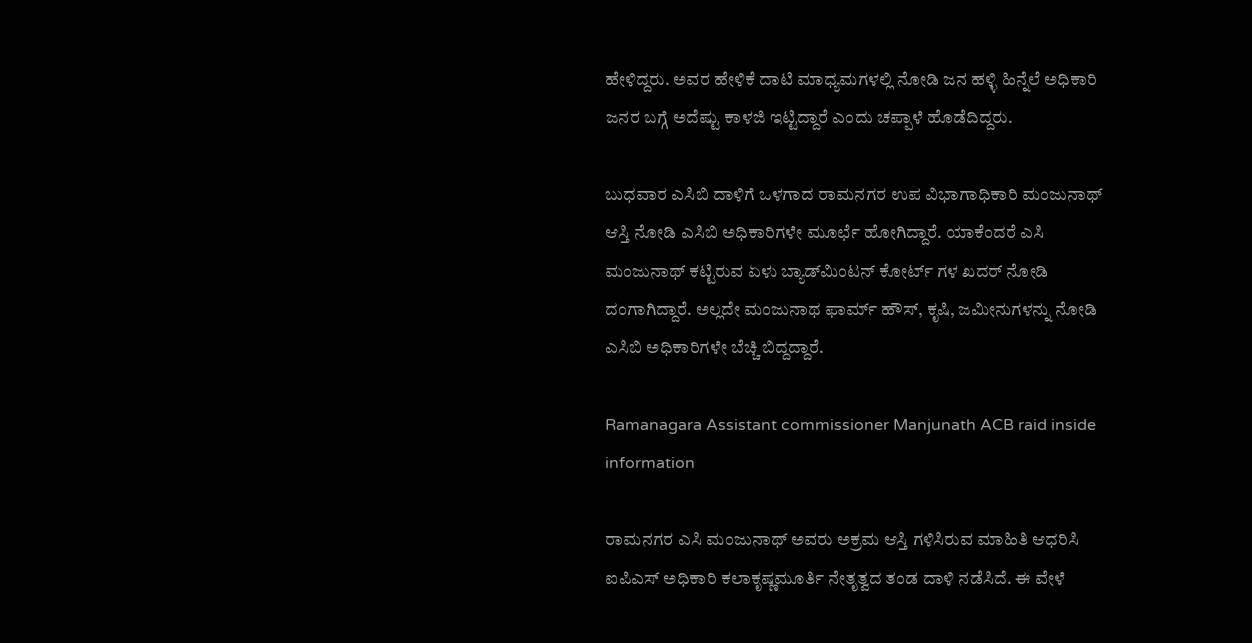ಹೇಳಿದ್ದರು. ಅವರ ಹೇಳಿಕೆ ದಾಟಿ ಮಾಧ್ಯಮಗಳಲ್ಲಿ ನೋಡಿ ಜನ ಹಳ್ಳಿ ಹಿನ್ನೆಲೆ ಅಧಿಕಾರಿ ಜನರ ಬಗ್ಗೆ ಅದೆಷ್ಟು ಕಾಳಜಿ ಇಟ್ಟಿದ್ದಾರೆ ಎಂದು ಚಪ್ಪಾಳೆ ಹೊಡೆದಿದ್ದರು.

ಬುಧವಾರ ಎಸಿಬಿ ದಾಳಿಗೆ ಒಳಗಾದ ರಾಮನಗರ ಉಪ ವಿಭಾಗಾಧಿಕಾರಿ ಮಂಜುನಾಥ್ ಆಸ್ತಿ ನೋಡಿ ಎಸಿಬಿ ಅಧಿಕಾರಿಗಳೇ ಮೂರ್ಛೆ ಹೋಗಿದ್ದಾರೆ. ಯಾಕೆಂದರೆ ಎಸಿ ಮಂಜುನಾಥ್ ಕಟ್ಟಿರುವ ಏಳು ಬ್ಯಾಡ್‌ಮಿಂಟನ್ ಕೋರ್ಟ್ ಗಳ ಖದರ್ ನೋಡಿ ದಂಗಾಗಿದ್ದಾರೆ. ಅಲ್ಲದೇ ಮಂಜುನಾಥ ಫಾರ್ಮ್ ಹೌಸ್, ಕೃಷಿ, ಜಮೀನುಗಳನ್ನು ನೋಡಿ ಎಸಿಬಿ ಅಧಿಕಾರಿಗಳೇ ಬೆಚ್ಚಿ ಬಿದ್ದದ್ದಾರೆ.

Ramanagara Assistant commissioner Manjunath ACB raid inside information

ರಾಮನಗರ ಎಸಿ ಮಂಜುನಾಥ್ ಅವರು ಅಕ್ರಮ ಆಸ್ತಿ ಗಳಿಸಿರುವ ಮಾಹಿತಿ ಆಧರಿಸಿ ಐಪಿಎಸ್ ಅಧಿಕಾರಿ ಕಲಾಕೃಷ್ಣಮೂರ್ತಿ ನೇತೃತ್ವದ ತಂಡ ದಾಳಿ ನಡೆಸಿದೆ. ಈ ವೇಳೆ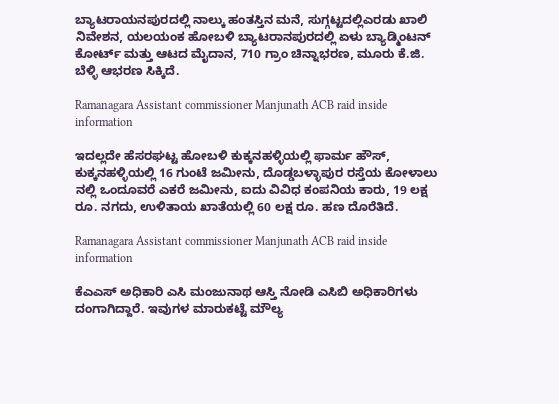ಬ್ಯಾಟರಾಯನಪುರದಲ್ಲಿ ನಾಲ್ಕು ಹಂತಸ್ತಿನ ಮನೆ, ಸುಗ್ಗಟ್ಟದಲ್ಲಿಎರಡು ಖಾಲಿ ನಿವೇಶನ, ಯಲಯಂಕ ಹೋಬಳಿ ಬ್ಯಾಟರಾನಪುರದಲ್ಲಿ ಏಳು ಬ್ಯಾಡ್ಮಿಂಟನ್ ಕೋರ್ಟ್ ಮತ್ತು ಆಟದ ಮೈದಾನ, 710 ಗ್ರಾಂ ಚಿನ್ನಾಭರಣ, ಮೂರು ಕೆ.ಜಿ. ಬೆಳ್ಳಿ ಆಭರಣ ಸಿಕ್ಕಿದೆ.

Ramanagara Assistant commissioner Manjunath ACB raid inside information

ಇದಲ್ಲದೇ ಹೆಸರಘಟ್ಟ ಹೋಬಳಿ ಕುಕ್ಕನಹಳ್ಳಿಯಲ್ಲಿ ಫಾರ್ಮ ಹೌಸ್, ಕುಕ್ಕನಹಳ್ಳಿಯಲ್ಲಿ 16 ಗುಂಟೆ ಜಮೀನು, ದೊಡ್ಡಬಳ್ಳಾಪುರ ರಸ್ತೆಯ ಕೋಳಾಲು ನಲ್ಲಿ ಒಂದೂವರೆ ಎಕರೆ ಜಮೀನು, ಐದು ವಿವಿಧ ಕಂಪನಿಯ ಕಾರು, 19 ಲಕ್ಷ ರೂ. ನಗದು, ಉಳಿತಾಯ ಖಾತೆಯಲ್ಲಿ 60 ಲಕ್ಷ ರೂ. ಹಣ ದೊರೆತಿದೆ.

Ramanagara Assistant commissioner Manjunath ACB raid inside information

ಕೆಎಎಸ್ ಅಧಿಕಾರಿ ಎಸಿ ಮಂಜುನಾಥ ಆಸ್ತಿ ನೋಡಿ ಎಸಿಬಿ ಅಧಿಕಾರಿಗಳು ದಂಗಾಗಿದ್ದಾರೆ. ಇವುಗಳ ಮಾರುಕಟ್ಟೆ ಮೌಲ್ಯ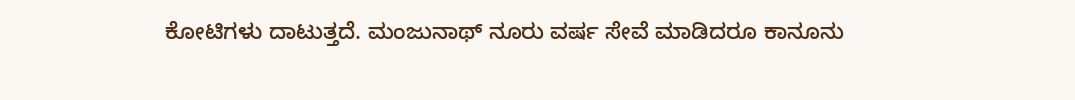ಕೋಟಿಗಳು ದಾಟುತ್ತದೆ. ಮಂಜುನಾಥ್ ನೂರು ವರ್ಷ ಸೇವೆ ಮಾಡಿದರೂ ಕಾನೂನು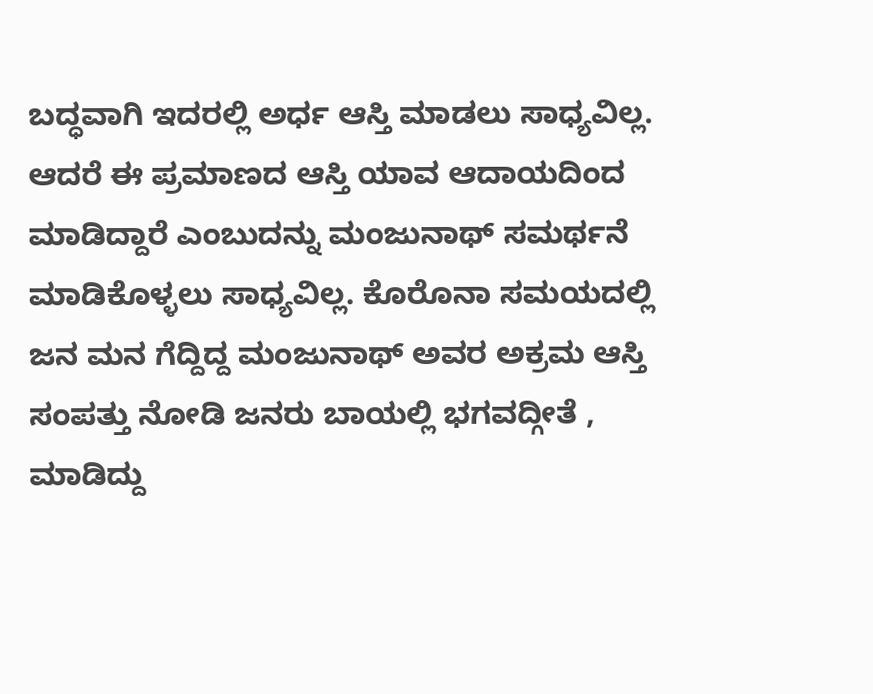ಬದ್ಧವಾಗಿ ಇದರಲ್ಲಿ ಅರ್ಧ ಆಸ್ತಿ ಮಾಡಲು ಸಾಧ್ಯವಿಲ್ಲ. ಆದರೆ ಈ ಪ್ರಮಾಣದ ಆಸ್ತಿ ಯಾವ ಆದಾಯದಿಂದ ಮಾಡಿದ್ದಾರೆ ಎಂಬುದನ್ನು ಮಂಜುನಾಥ್ ಸಮರ್ಥನೆ ಮಾಡಿಕೊಳ್ಳಲು ಸಾಧ್ಯವಿಲ್ಲ. ಕೊರೊನಾ ಸಮಯದಲ್ಲಿ ಜನ ಮನ ಗೆದ್ದಿದ್ದ ಮಂಜುನಾಥ್ ಅವರ ಅಕ್ರಮ ಆಸ್ತಿ ಸಂಪತ್ತು ನೋಡಿ ಜನರು ಬಾಯಲ್ಲಿ ಭಗವದ್ಗೀತೆ , ಮಾಡಿದ್ದು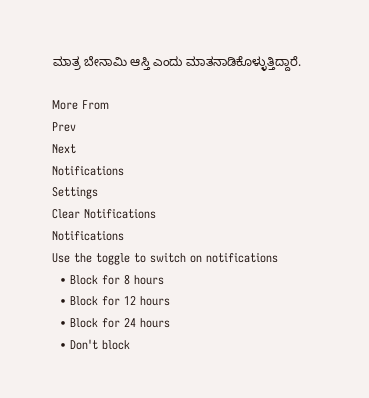ಮಾತ್ರ ಬೇನಾಮಿ ಆಸ್ತಿ ಎಂದು ಮಾತನಾಡಿಕೊಳ್ಳುತ್ತಿದ್ದಾರೆ.

More From
Prev
Next
Notifications
Settings
Clear Notifications
Notifications
Use the toggle to switch on notifications
  • Block for 8 hours
  • Block for 12 hours
  • Block for 24 hours
  • Don't block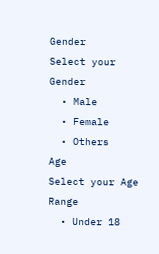Gender
Select your Gender
  • Male
  • Female
  • Others
Age
Select your Age Range
  • Under 18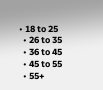• 18 to 25
  • 26 to 35
  • 36 to 45
  • 45 to 55
  • 55+